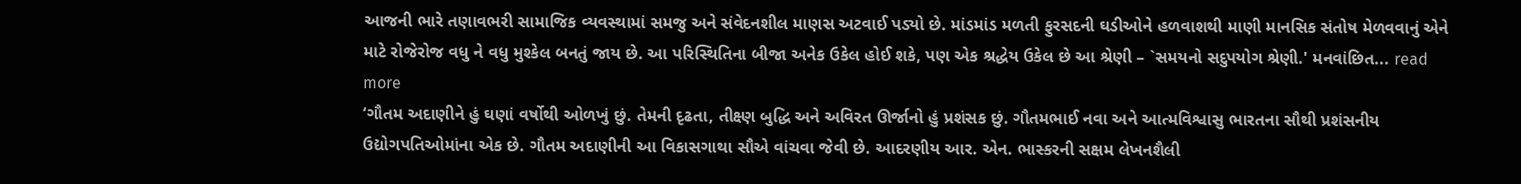આજની ભારે તણાવભરી સામાજિક વ્યવસ્થામાં સમજુ અને સંવેદનશીલ માણસ અટવાઈ પડ્યો છે. માંડમાંડ મળતી ફુરસદની ઘડીઓને હળવાશથી માણી માનસિક સંતોષ મેળવવાનું એને માટે રોજેરોજ વધુ ને વધુ મુશ્કેલ બનતું જાય છે. આ પરિસ્થિતિના બીજા અનેક ઉકેલ હોઈ શકે, પણ એક શ્રદ્ધેય ઉકેલ છે આ શ્રેણી – `સમયનો સદુપયોગ શ્રેણી.' મનવાંછિત... read more
‘ગૌતમ અદાણીને હું ઘણાં વર્ષોથી ઓળખું છું. તેમની દૃઢતા, તીક્ષ્ણ બુદ્ધિ અને અવિરત ઊર્જાનો હું પ્રશંસક છું. ગૌતમભાઈ નવા અને આત્મવિશ્વાસુ ભારતના સૌથી પ્રશંસનીય ઉદ્યોગપતિઓમાંના એક છે. ગૌતમ અદાણીની આ વિકાસગાથા સૌએ વાંચવા જેવી છે. આદરણીય આર. એન. ભાસ્કરની સક્ષમ લેખનશૈલી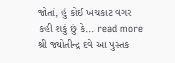જોતાં, હું કોઈ ખચકાટ વગર કહી શકું છું કે... read more
શ્રી જ્યોતીન્દ્ર દવે આ પુસ્તક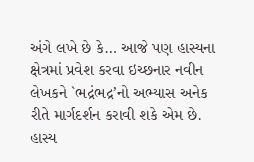અંગે લખે છે કે… આજે પણ હાસ્યના ક્ષેત્રમાં પ્રવેશ કરવા ઇચ્છનાર નવીન લેખકને `ભદ્રંભદ્ર’નો અભ્યાસ અનેક રીતે માર્ગદર્શન કરાવી શકે એમ છે. હાસ્ય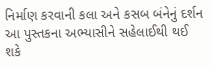નિર્માણ કરવાની કલા અને કસબ બંનેનું દર્શન આ પુસ્તકના અભ્યાસીને સહેલાઈથી થઈ શકે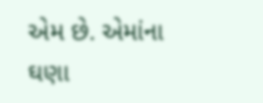એમ છે. એમાંના ઘણા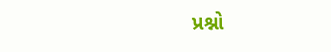પ્રશ્નો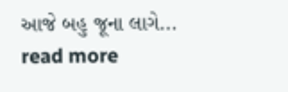આજે બહુ જૂના લાગે... read more